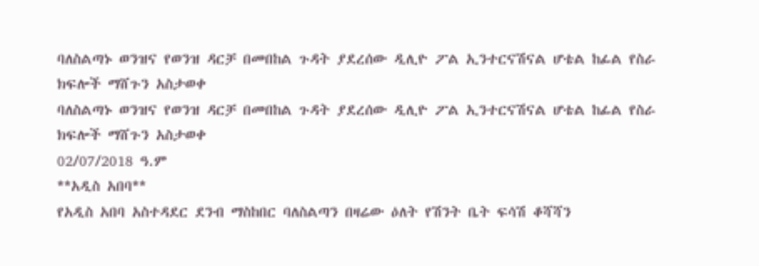ባለስልጣኑ ወንዝና የወንዝ ዳርቻ በመበከል ጉዳት ያደረሰው ዲሊዮ ፖል ኢንተርናሽናል ሆቴል ከፊል የስራ ክፍሎች ማሸጉን አስታወቀ
ባለስልጣኑ ወንዝና የወንዝ ዳርቻ በመበከል ጉዳት ያደረሰው ዲሊዮ ፖል ኢንተርናሽናል ሆቴል ከፊል የስራ ክፍሎች ማሸጉን አስታወቀ
02/07/2018 ዓ.ም
**አዲስ አበባ**
የአዲስ አበባ አስተዳደር ደንብ ማስከበር ባለስልጣን በዛሬው ዕለት የሽንት ቤት ፍሳሽ ቆሻሻን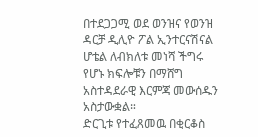በተደጋጋሚ ወደ ወንዝና የወንዝ ዳርቻ ዲሊዮ ፖል ኢንተርናሽናል ሆቴል ለብክለቱ መነሻ ችግሩ የሆኑ ክፍሎቹን በማሸግ አስተዳደራዊ እርምጃ መውሰዱን አስታውቋል።
ድርጊቱ የተፈጸመዉ በቂርቆስ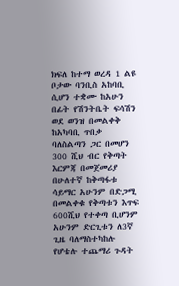ክፍለ ከተማ ወረዳ 1 ልዩ ቦታው ባንቢስ አከባቢ ሲሆን ተቋሙ ከአሁን በፊት የሽንትቤት ፍሳሽን ወደ ወንዝ በመልቀቅ ከአካባቢ ጥበቃ ባለስልጣን ጋር በመሆን 300 ሺህ ብር የቅጣት እርምጃ በመጀመሪያ በሁለተኛ ከቅጣፋቱ ሳይማር አሁንም በድጋሚ በመልቀቁ የቅጣቱን እጥፍ 600ሺህ የተቀጣ ቢሆንም አሁንም ድርጊቱን ለ3ኛ ጊዜ ባለማስተካከሉ የሆቴሉ ተጨማሪ ጉዳት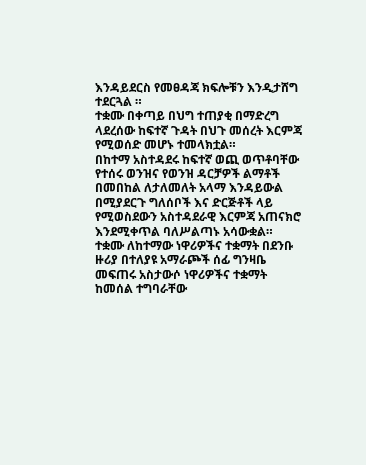እንዳይደርስ የመፀዳጃ ክፍሎቹን እንዲታሸግ ተደርጓል ።
ተቋሙ በቀጣይ በህግ ተጠያቂ በማድረግ ላደረሰው ከፍተኛ ጉዳት በህጉ መሰረት እርምጃ የሚወሰድ መሆኑ ተመላክቷል።
በከተማ አስተዳደሩ ከፍተኛ ወጪ ወጥቶባቸው የተሰሩ ወንዝና የወንዝ ዳርቻዎች ልማቶች በመበከል ለታለመለት አላማ እንዳይውል በሚያደርጉ ግለሰቦች እና ድርጅቶች ላይ የሚወስደውን አስተዳደራዊ እርምጃ አጠናክሮ እንደሚቀጥል ባለሥልጣኑ አሳውቋል።
ተቋሙ ለከተማው ነዋሪዎችና ተቋማት በደንቡ ዙሪያ በተለያዩ አማራጮች ሰፊ ግንዛቤ መፍጠሩ አስታውሶ ነዋሪዎችና ተቋማት ከመሰል ተግባራቸው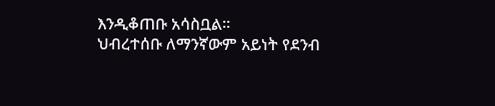እንዲቆጠቡ አሳስቧል።
ህብረተሰቡ ለማንኛውም አይነት የደንብ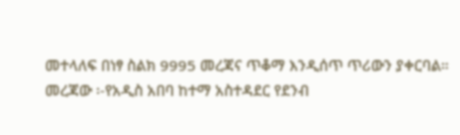መተላለፍ በነፃ ስልክ 9995 መረጃና ጥቆማ እንዲሰጥ ጥሪውን ያቀርባል።
መረጃው ፡-የአዲስ አበባ ከተማ አስተዳደር የደንብ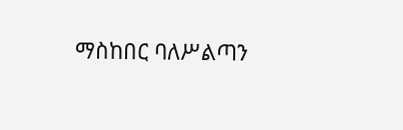ማስከበር ባለሥልጣን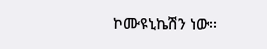ኮሙዩኒኬሽን ነው፡፡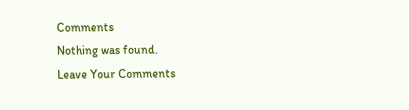Comments
Nothing was found.
Leave Your Comments